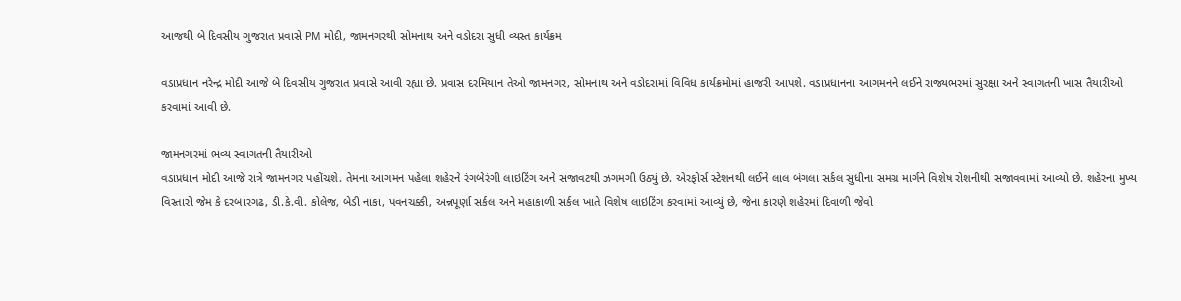આજથી બે દિવસીય ગુજરાત પ્રવાસે PM મોદી, જામનગરથી સોમનાથ અને વડોદરા સુધી વ્યસ્ત કાર્યક્રમ

વડાપ્રધાન નરેન્દ્ર મોદી આજે બે દિવસીય ગુજરાત પ્રવાસે આવી રહ્યા છે. પ્રવાસ દરમિયાન તેઓ જામનગર, સોમનાથ અને વડોદરામાં વિવિધ કાર્યક્રમોમાં હાજરી આપશે. વડાપ્રધાનના આગમનને લઈને રાજ્યભરમાં સુરક્ષા અને સ્વાગતની ખાસ તૈયારીઓ કરવામાં આવી છે.

જામનગરમાં ભવ્ય સ્વાગતની તૈયારીઓ
વડાપ્રધાન મોદી આજે રાત્રે જામનગર પહોંચશે. તેમના આગમન પહેલા શહેરને રંગબેરંગી લાઇટિંગ અને સજાવટથી ઝગમગી ઉઠ્યું છે. એરફોર્સ સ્ટેશનથી લઈને લાલ બંગલા સર્કલ સુધીના સમગ્ર માર્ગને વિશેષ રોશનીથી સજાવવામાં આવ્યો છે. શહેરના મુખ્ય વિસ્તારો જેમ કે દરબારગઢ, ડી.કે.વી. કોલેજ, બેડી નાકા, પવનચક્કી, અન્નપૂર્ણા સર્કલ અને મહાકાળી સર્કલ ખાતે વિશેષ લાઇટિંગ કરવામાં આવ્યું છે, જેના કારણે શહેરમાં દિવાળી જેવો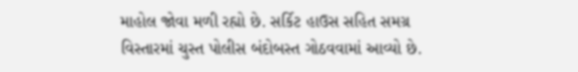માહોલ જોવા મળી રહ્યો છે. સર્કિટ હાઉસ સહિત સમગ્ર વિસ્તારમાં ચુસ્ત પોલીસ બંદોબસ્ત ગોઠવવામાં આવ્યો છે.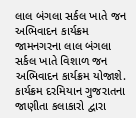લાલ બંગલા સર્કલ ખાતે જન અભિવાદન કાર્યક્રમ
જામનગરના લાલ બંગલા સર્કલ ખાતે વિશાળ જન અભિવાદન કાર્યક્રમ યોજાશે. કાર્યક્રમ દરમિયાન ગુજરાતના જાણીતા કલાકારો દ્વારા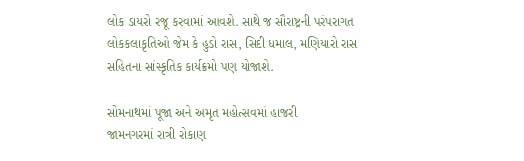લોક ડાયરો રજૂ કરવામાં આવશે. સાથે જ સૌરાષ્ટ્રની પરંપરાગત લોકકલાકૃતિઓ જેમ કે હુડો રાસ, સિદી ધમાલ, મણિયારો રાસ સહિતના સાંસ્કૃતિક કાર્યક્રમો પણ યોજાશે.

સોમનાથમાં પૂજા અને અમૃત મહોત્સવમાં હાજરી
જામનગરમાં રાત્રી રોકાણ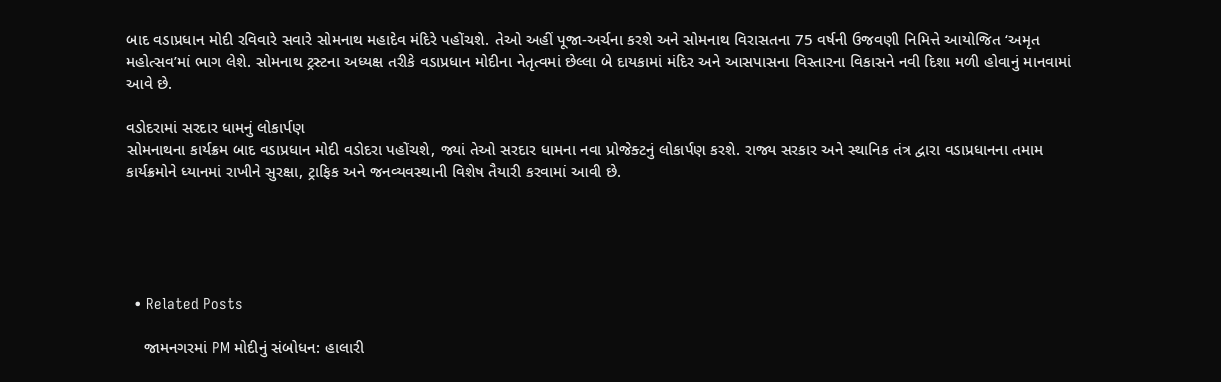બાદ વડાપ્રધાન મોદી રવિવારે સવારે સોમનાથ મહાદેવ મંદિરે પહોંચશે. તેઓ અહીં પૂજા-અર્ચના કરશે અને સોમનાથ વિરાસતના 75 વર્ષની ઉજવણી નિમિત્તે આયોજિત ‘અમૃત મહોત્સવ’માં ભાગ લેશે. સોમનાથ ટ્રસ્ટના અધ્યક્ષ તરીકે વડાપ્રધાન મોદીના નેતૃત્વમાં છેલ્લા બે દાયકામાં મંદિર અને આસપાસના વિસ્તારના વિકાસને નવી દિશા મળી હોવાનું માનવામાં આવે છે.

વડોદરામાં સરદાર ધામનું લોકાર્પણ
સોમનાથના કાર્યક્રમ બાદ વડાપ્રધાન મોદી વડોદરા પહોંચશે, જ્યાં તેઓ સરદાર ધામના નવા પ્રોજેક્ટનું લોકાર્પણ કરશે. રાજ્ય સરકાર અને સ્થાનિક તંત્ર દ્વારા વડાપ્રધાનના તમામ કાર્યક્રમોને ધ્યાનમાં રાખીને સુરક્ષા, ટ્રાફિક અને જનવ્યવસ્થાની વિશેષ તૈયારી કરવામાં આવી છે.





  • Related Posts

    જામનગરમાં PM મોદીનું સંબોધન: હાલારી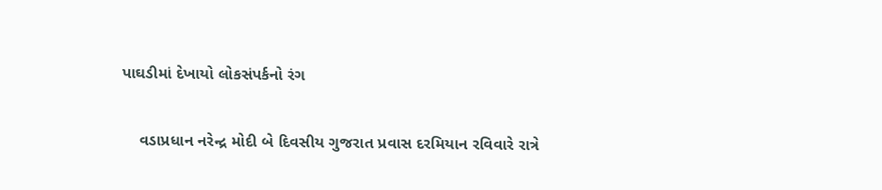પાઘડીમાં દેખાયો લોકસંપર્કનો રંગ

    વડાપ્રધાન નરેન્દ્ર મોદી બે દિવસીય ગુજરાત પ્રવાસ દરમિયાન રવિવારે રાત્રે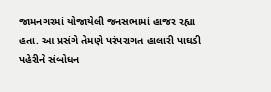જામનગરમાં યોજાયેલી જનસભામાં હાજર રહ્યા હતા. આ પ્રસંગે તેમણે પરંપરાગત હાલારી પાઘડી પહેરીને સંબોધન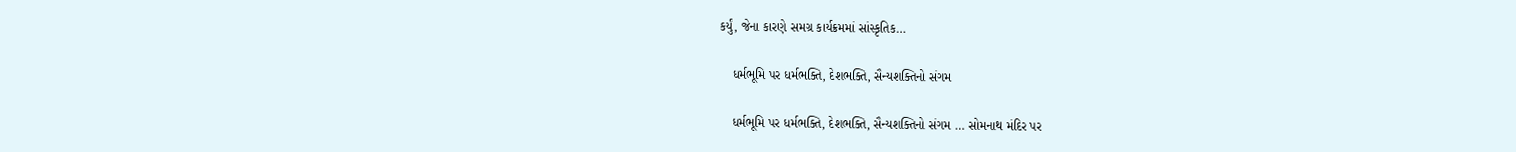કર્યું, જેના કારણે સમગ્ર કાર્યક્રમમાં સાંસ્કૃતિક…

    ધર્મભૂમિ પર ધર્મભક્તિ, દેશભક્તિ, સૈન્યશક્તિનો સંગમ

    ધર્મભૂમિ પર ધર્મભક્તિ, દેશભક્તિ, સૈન્યશક્તિનો સંગમ … સોમનાથ મંદિર પર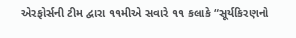એરફોર્સની ટીમ દ્વારા ૧૧મીએ સવારે ૧૧ કલાકે “સૂર્યકિરણનો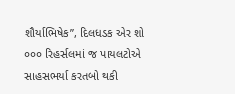શૌર્યાભિષેક”, દિલધડક એર શો ૦૦૦ રિહર્સલમાં જ પાયલટોએ સાહસભર્યા કરતબો થકી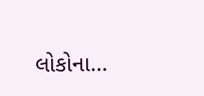લોકોના…